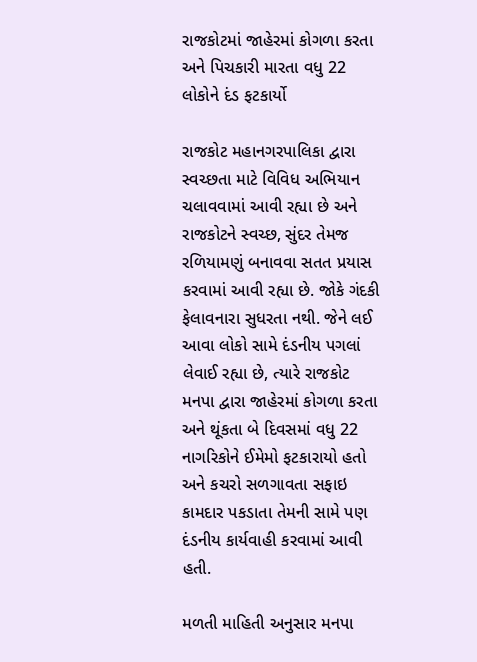રાજકોટમાં જાહેરમાં કોગળા કરતા અને પિચકારી મારતા વધુ 22 લોકોને દંડ ફટકાર્યો

રાજકોટ મહાનગરપાલિકા દ્વારા સ્વચ્છતા માટે વિવિધ અભિયાન ચલાવવામાં આવી રહ્યા છે અને રાજકોટને સ્વચ્છ, સુંદર તેમજ રળિયામણું બનાવવા સતત પ્રયાસ કરવામાં આવી રહ્યા છે. જોકે ગંદકી ફેલાવનારા સુધરતા નથી. જેને લઈ આવા લોકો સામે દંડનીય પગલાં લેવાઈ રહ્યા છે, ત્યારે રાજકોટ મનપા દ્વારા જાહેરમાં કોગળા કરતા અને થૂંકતા બે દિવસમાં વધુ 22 નાગરિકોને ઈમેમો ફટકારાયો હતો અને કચરો સળગાવતા સફાઇ કામદાર પકડાતા તેમની સામે પણ દંડનીય કાર્યવાહી કરવામાં આવી હતી.

મળતી માહિતી અનુસાર મનપા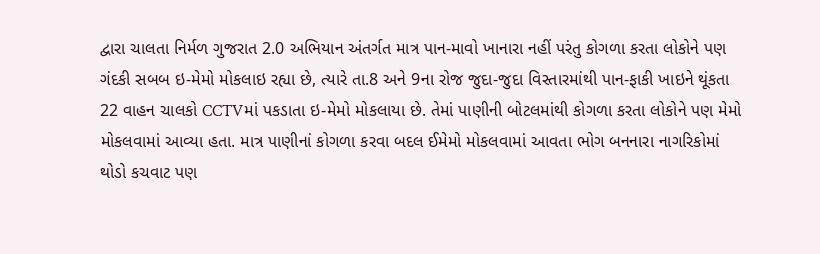દ્વારા ચાલતા નિર્મળ ગુજરાત 2.0 અભિયાન અંતર્ગત માત્ર પાન-માવો ખાનારા નહીં પરંતુ કોગળા કરતા લોકોને પણ ગંદકી સબબ ઇ-મેમો મોકલાઇ રહ્યા છે, ત્યારે તા.8 અને 9ના રોજ જુદા-જુદા વિસ્તારમાંથી પાન-ફાકી ખાઇને થૂંકતા 22 વાહન ચાલકો CCTVમાં પકડાતા ઇ-મેમો મોકલાયા છે. તેમાં પાણીની બોટલમાંથી કોગળા કરતા લોકોને પણ મેમો મોકલવામાં આવ્યા હતા. માત્ર પાણીનાં કોગળા કરવા બદલ ઈમેમો મોકલવામાં આવતા ભોગ બનનારા નાગરિકોમાં થોડો કચવાટ પણ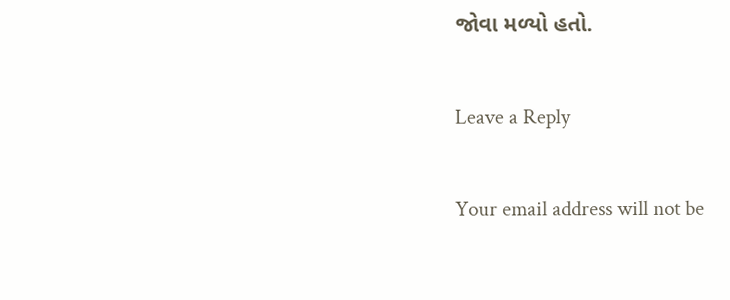જોવા મળ્યો હતો.

Leave a Reply

Your email address will not be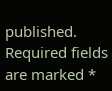published. Required fields are marked *